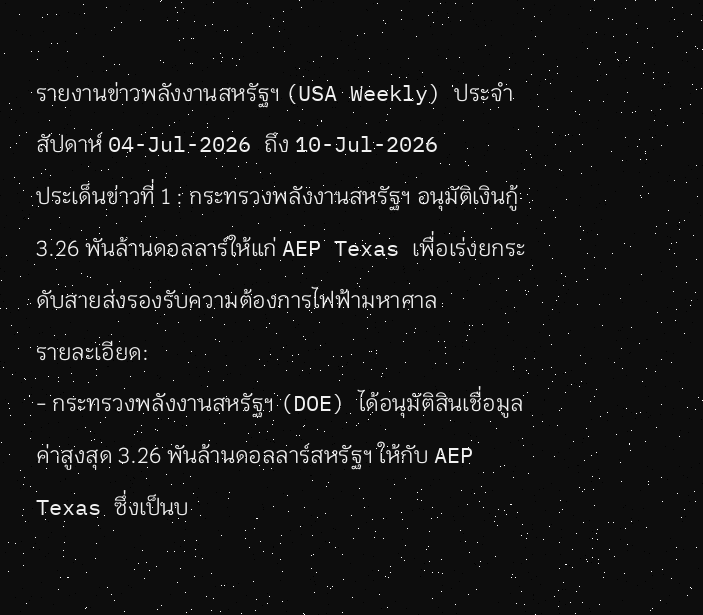รายงานข่าวพลังงานสหรัฐฯ (USA Weekly) ประจำสัปดาห์ 04-Jul-2026 ถึง 10-Jul-2026
ประเด็นข่าวที่ 1 : กระทรวงพลังงานสหรัฐฯ อนุมัติเงินกู้ 3.26 พันล้านดอลลาร์ให้แก่ AEP Texas เพื่อเร่งยกระดับสายส่งรองรับความต้องการไฟฟ้ามหาศาล
รายละเอียด:
- กระทรวงพลังงานสหรัฐฯ (DOE) ได้อนุมัติสินเชื่อมูลค่าสูงสุด 3.26 พันล้านดอลลาร์สหรัฐฯ ให้กับ AEP Texas ซึ่งเป็นบ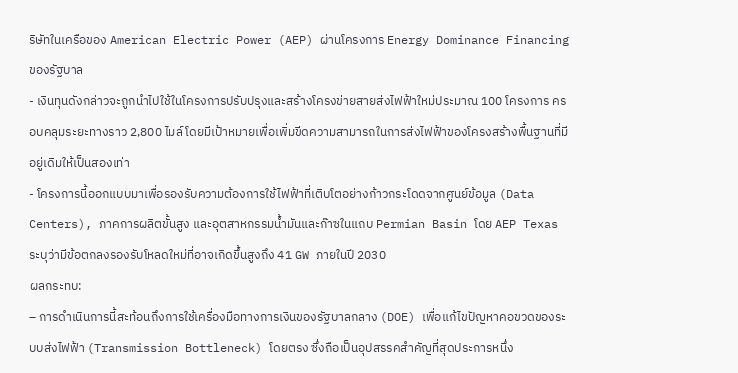ริษัทในเครือของ American Electric Power (AEP) ผ่านโครงการ Energy Dominance Financing ของรัฐบาล
- เงินทุนดังกล่าวจะถูกนำไปใช้ในโครงการปรับปรุงและสร้างโครงข่ายสายส่งไฟฟ้าใหม่ประมาณ 100 โครงการ ครอบคลุมระยะทางราว 2,800 ไมล์ โดยมีเป้าหมายเพื่อเพิ่มขีดความสามารถในการส่งไฟฟ้าของโครงสร้างพื้นฐานที่มีอยู่เดิมให้เป็นสองเท่า
- โครงการนี้ออกแบบมาเพื่อรองรับความต้องการใช้ไฟฟ้าที่เติบโตอย่างก้าวกระโดดจากศูนย์ข้อมูล (Data Centers), ภาคการผลิตขั้นสูง และอุตสาหกรรมน้ำมันและก๊าซในแถบ Permian Basin โดย AEP Texas ระบุว่ามีข้อตกลงรองรับโหลดใหม่ที่อาจเกิดขึ้นสูงถึง 41 GW ภายในปี 2030
ผลกระทบ:
– การดำเนินการนี้สะท้อนถึงการใช้เครื่องมือทางการเงินของรัฐบาลกลาง (DOE) เพื่อแก้ไขปัญหาคอขวดของระบบส่งไฟฟ้า (Transmission Bottleneck) โดยตรง ซึ่งถือเป็นอุปสรรคสำคัญที่สุดประการหนึ่ง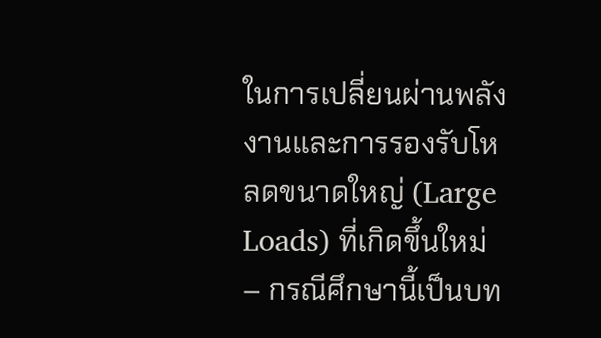ในการเปลี่ยนผ่านพลังงานและการรองรับโหลดขนาดใหญ่ (Large Loads) ที่เกิดขึ้นใหม่
– กรณีศึกษานี้เป็นบท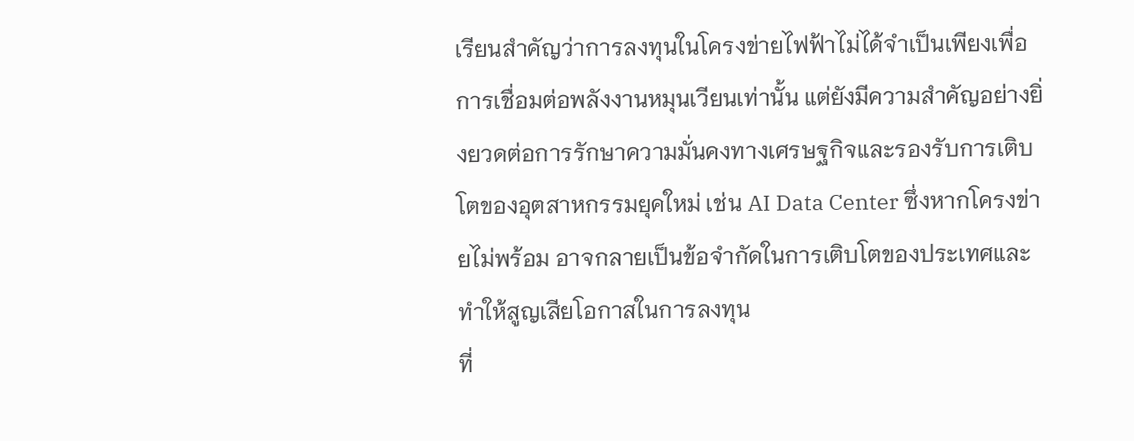เรียนสำคัญว่าการลงทุนในโครงข่ายไฟฟ้าไม่ได้จำเป็นเพียงเพื่อการเชื่อมต่อพลังงานหมุนเวียนเท่านั้น แต่ยังมีความสำคัญอย่างยิ่งยวดต่อการรักษาความมั่นคงทางเศรษฐกิจและรองรับการเติบโตของอุตสาหกรรมยุคใหม่ เช่น AI Data Center ซึ่งหากโครงข่ายไม่พร้อม อาจกลายเป็นข้อจำกัดในการเติบโตของประเทศและทำให้สูญเสียโอกาสในการลงทุน
ที่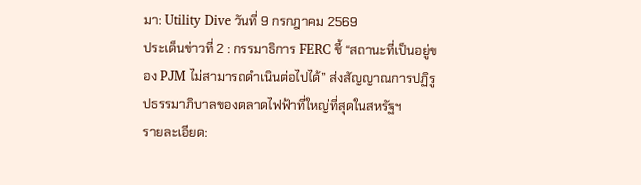มา: Utility Dive วันที่ 9 กรกฎาคม 2569
ประเด็นข่าวที่ 2 : กรรมาธิการ FERC ชี้ “สถานะที่เป็นอยู่ของ PJM ไม่สามารถดำเนินต่อไปได้” ส่งสัญญาณการปฏิรูปธรรมาภิบาลของตลาดไฟฟ้าที่ใหญ่ที่สุดในสหรัฐฯ
รายละเอียด: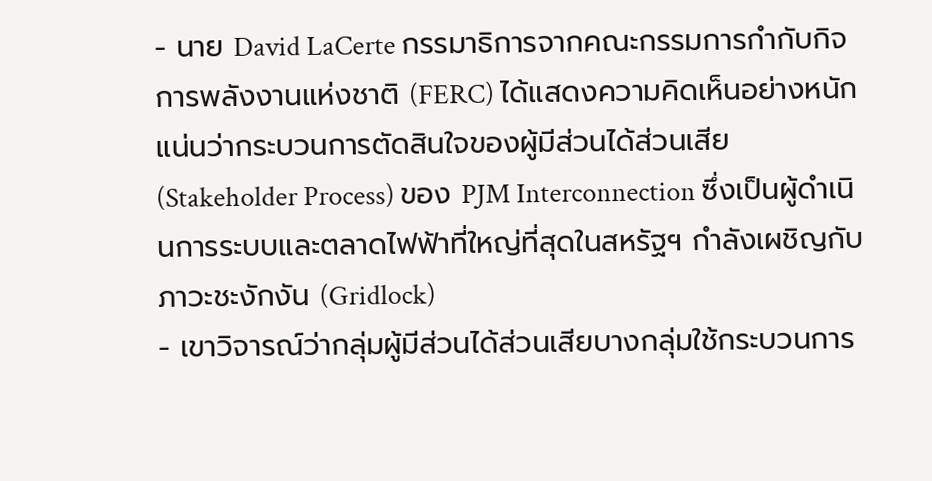- นาย David LaCerte กรรมาธิการจากคณะกรรมการกำกับกิจการพลังงานแห่งชาติ (FERC) ได้แสดงความคิดเห็นอย่างหนักแน่นว่ากระบวนการตัดสินใจของผู้มีส่วนได้ส่วนเสีย (Stakeholder Process) ของ PJM Interconnection ซึ่งเป็นผู้ดำเนินการระบบและตลาดไฟฟ้าที่ใหญ่ที่สุดในสหรัฐฯ กำลังเผชิญกับภาวะชะงักงัน (Gridlock)
- เขาวิจารณ์ว่ากลุ่มผู้มีส่วนได้ส่วนเสียบางกลุ่มใช้กระบวนการ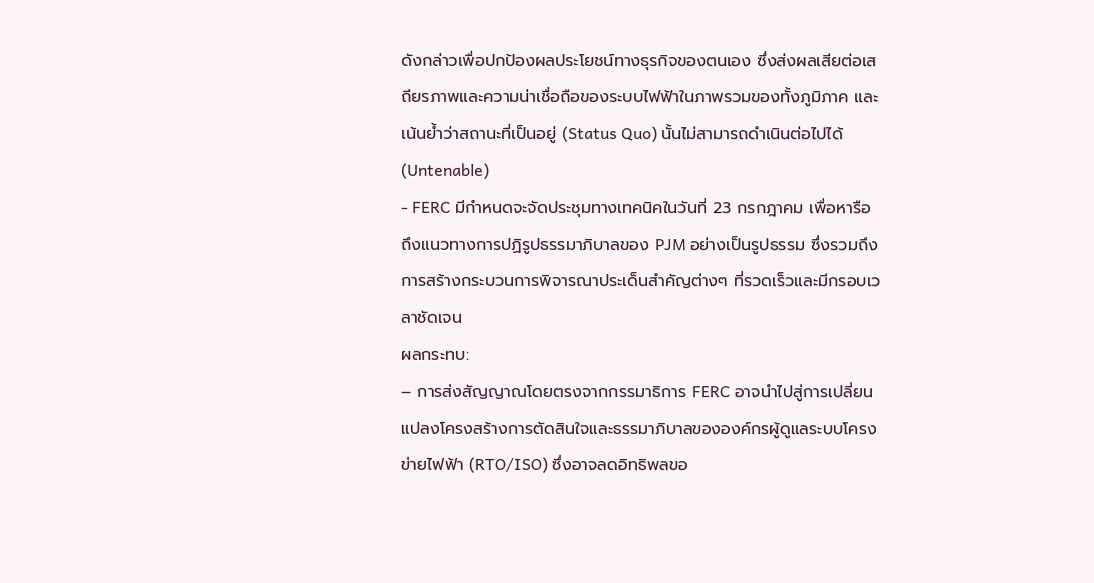ดังกล่าวเพื่อปกป้องผลประโยชน์ทางธุรกิจของตนเอง ซึ่งส่งผลเสียต่อเสถียรภาพและความน่าเชื่อถือของระบบไฟฟ้าในภาพรวมของทั้งภูมิภาค และเน้นย้ำว่าสถานะที่เป็นอยู่ (Status Quo) นั้นไม่สามารถดำเนินต่อไปได้ (Untenable)
- FERC มีกำหนดจะจัดประชุมทางเทคนิคในวันที่ 23 กรกฎาคม เพื่อหารือถึงแนวทางการปฏิรูปธรรมาภิบาลของ PJM อย่างเป็นรูปธรรม ซึ่งรวมถึงการสร้างกระบวนการพิจารณาประเด็นสำคัญต่างๆ ที่รวดเร็วและมีกรอบเวลาชัดเจน
ผลกระทบ:
– การส่งสัญญาณโดยตรงจากกรรมาธิการ FERC อาจนำไปสู่การเปลี่ยนแปลงโครงสร้างการตัดสินใจและธรรมาภิบาลขององค์กรผู้ดูแลระบบโครงข่ายไฟฟ้า (RTO/ISO) ซึ่งอาจลดอิทธิพลขอ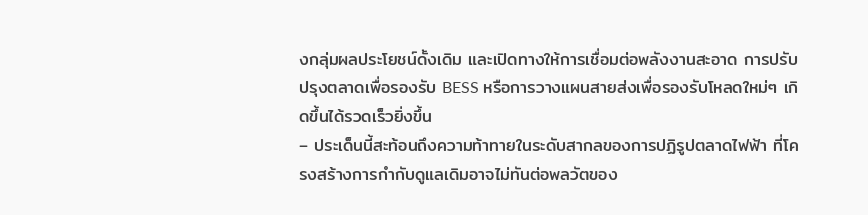งกลุ่มผลประโยชน์ดั้งเดิม และเปิดทางให้การเชื่อมต่อพลังงานสะอาด การปรับปรุงตลาดเพื่อรองรับ BESS หรือการวางแผนสายส่งเพื่อรองรับโหลดใหม่ๆ เกิดขึ้นได้รวดเร็วยิ่งขึ้น
– ประเด็นนี้สะท้อนถึงความท้าทายในระดับสากลของการปฏิรูปตลาดไฟฟ้า ที่โครงสร้างการกำกับดูแลเดิมอาจไม่ทันต่อพลวัตของ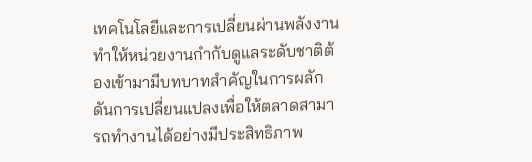เทคโนโลยีและการเปลี่ยนผ่านพลังงาน ทำให้หน่วยงานกำกับดูแลระดับชาติต้องเข้ามามีบทบาทสำคัญในการผลักดันการเปลี่ยนแปลงเพื่อให้ตลาดสามารถทำงานได้อย่างมีประสิทธิภาพ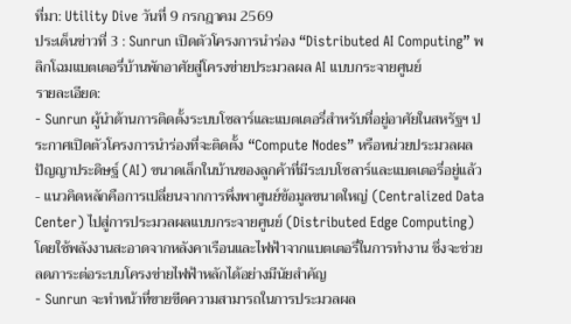ที่มา: Utility Dive วันที่ 9 กรกฎาคม 2569
ประเด็นข่าวที่ 3 : Sunrun เปิดตัวโครงการนำร่อง “Distributed AI Computing” พลิกโฉมแบตเตอรี่บ้านพักอาศัยสู่โครงข่ายประมวลผล AI แบบกระจายศูนย์
รายละเอียด:
- Sunrun ผู้นำด้านการติดตั้งระบบโซลาร์และแบตเตอรี่สำหรับที่อยู่อาศัยในสหรัฐฯ ประกาศเปิดตัวโครงการนำร่องที่จะติดตั้ง “Compute Nodes” หรือหน่วยประมวลผลปัญญาประดิษฐ์ (AI) ขนาดเล็กในบ้านของลูกค้าที่มีระบบโซลาร์และแบตเตอรี่อยู่แล้ว
- แนวคิดหลักคือการเปลี่ยนจากการพึ่งพาศูนย์ข้อมูลขนาดใหญ่ (Centralized Data Center) ไปสู่การประมวลผลแบบกระจายศูนย์ (Distributed Edge Computing) โดยใช้พลังงานสะอาดจากหลังคาเรือนและไฟฟ้าจากแบตเตอรี่ในการทำงาน ซึ่งจะช่วยลดภาระต่อระบบโครงข่ายไฟฟ้าหลักได้อย่างมีนัยสำคัญ
- Sunrun จะทำหน้าที่ขายขีดความสามารถในการประมวลผล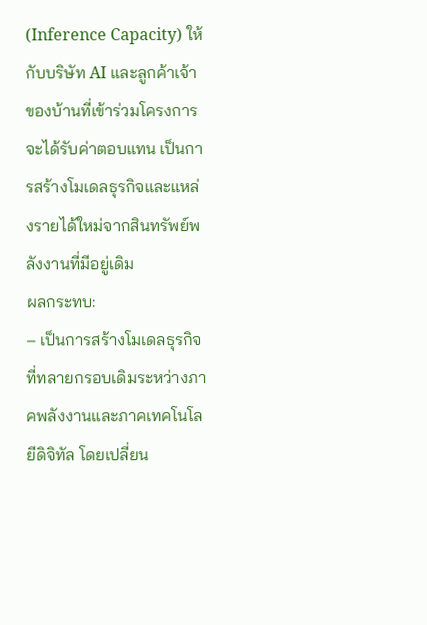(Inference Capacity) ให้กับบริษัท AI และลูกค้าเจ้าของบ้านที่เข้าร่วมโครงการจะได้รับค่าตอบแทน เป็นการสร้างโมเดลธุรกิจและแหล่งรายได้ใหม่จากสินทรัพย์พลังงานที่มีอยู่เดิม
ผลกระทบ:
– เป็นการสร้างโมเดลธุรกิจที่ทลายกรอบเดิมระหว่างภาคพลังงานและภาคเทคโนโลยีดิจิทัล โดยเปลี่ยน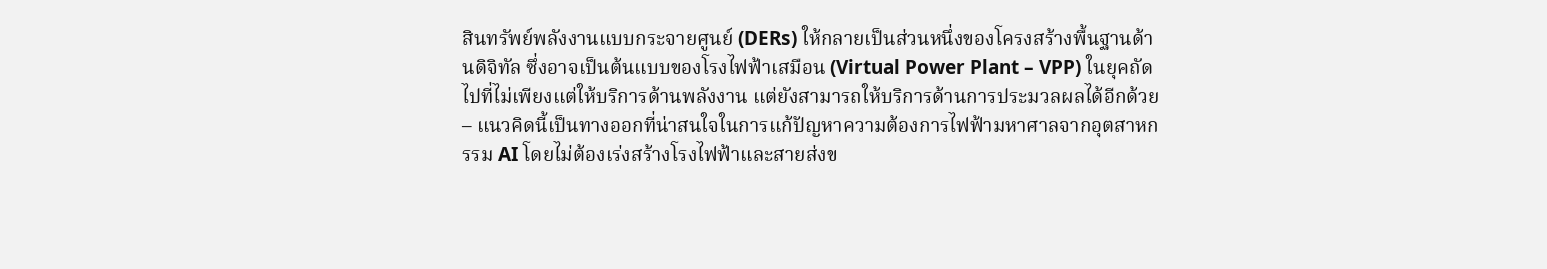สินทรัพย์พลังงานแบบกระจายศูนย์ (DERs) ให้กลายเป็นส่วนหนึ่งของโครงสร้างพื้นฐานด้านดิจิทัล ซึ่งอาจเป็นต้นแบบของโรงไฟฟ้าเสมือน (Virtual Power Plant – VPP) ในยุคถัดไปที่ไม่เพียงแต่ให้บริการด้านพลังงาน แต่ยังสามารถให้บริการด้านการประมวลผลได้อีกด้วย
– แนวคิดนี้เป็นทางออกที่น่าสนใจในการแก้ปัญหาความต้องการไฟฟ้ามหาศาลจากอุตสาหกรรม AI โดยไม่ต้องเร่งสร้างโรงไฟฟ้าและสายส่งข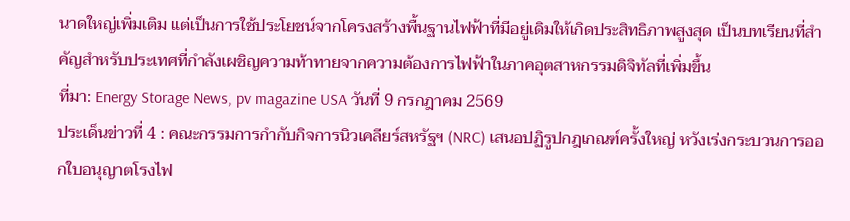นาดใหญ่เพิ่มเติม แต่เป็นการใช้ประโยชน์จากโครงสร้างพื้นฐานไฟฟ้าที่มีอยู่เดิมให้เกิดประสิทธิภาพสูงสุด เป็นบทเรียนที่สำคัญสำหรับประเทศที่กำลังเผชิญความท้าทายจากความต้องการไฟฟ้าในภาคอุตสาหกรรมดิจิทัลที่เพิ่มขึ้น
ที่มา: Energy Storage News, pv magazine USA วันที่ 9 กรกฎาคม 2569
ประเด็นข่าวที่ 4 : คณะกรรมการกำกับกิจการนิวเคลียร์สหรัฐฯ (NRC) เสนอปฏิรูปกฎเกณฑ์ครั้งใหญ่ หวังเร่งกระบวนการออกใบอนุญาตโรงไฟ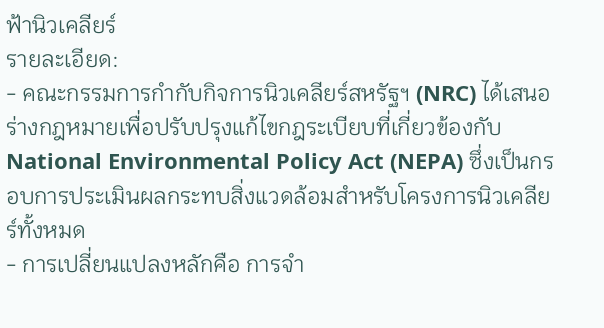ฟ้านิวเคลียร์
รายละเอียด:
- คณะกรรมการกำกับกิจการนิวเคลียร์สหรัฐฯ (NRC) ได้เสนอร่างกฎหมายเพื่อปรับปรุงแก้ไขกฎระเบียบที่เกี่ยวข้องกับ National Environmental Policy Act (NEPA) ซึ่งเป็นกรอบการประเมินผลกระทบสิ่งแวดล้อมสำหรับโครงการนิวเคลียร์ทั้งหมด
- การเปลี่ยนแปลงหลักคือ การจำ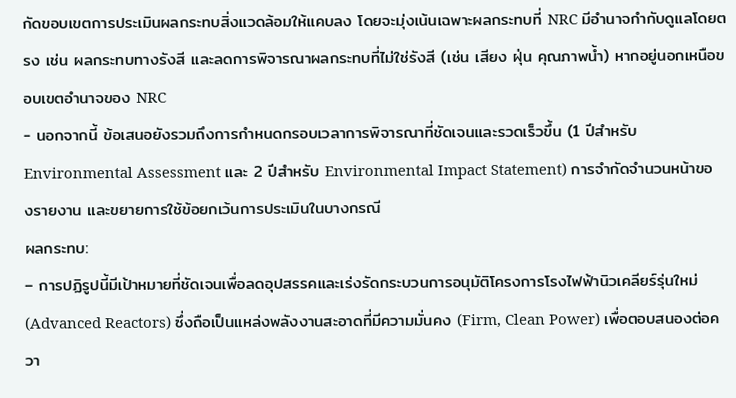กัดขอบเขตการประเมินผลกระทบสิ่งแวดล้อมให้แคบลง โดยจะมุ่งเน้นเฉพาะผลกระทบที่ NRC มีอำนาจกำกับดูแลโดยตรง เช่น ผลกระทบทางรังสี และลดการพิจารณาผลกระทบที่ไม่ใช่รังสี (เช่น เสียง ฝุ่น คุณภาพน้ำ) หากอยู่นอกเหนือขอบเขตอำนาจของ NRC
- นอกจากนี้ ข้อเสนอยังรวมถึงการกำหนดกรอบเวลาการพิจารณาที่ชัดเจนและรวดเร็วขึ้น (1 ปีสำหรับ Environmental Assessment และ 2 ปีสำหรับ Environmental Impact Statement) การจำกัดจำนวนหน้าของรายงาน และขยายการใช้ข้อยกเว้นการประเมินในบางกรณี
ผลกระทบ:
– การปฏิรูปนี้มีเป้าหมายที่ชัดเจนเพื่อลดอุปสรรคและเร่งรัดกระบวนการอนุมัติโครงการโรงไฟฟ้านิวเคลียร์รุ่นใหม่ (Advanced Reactors) ซึ่งถือเป็นแหล่งพลังงานสะอาดที่มีความมั่นคง (Firm, Clean Power) เพื่อตอบสนองต่อควา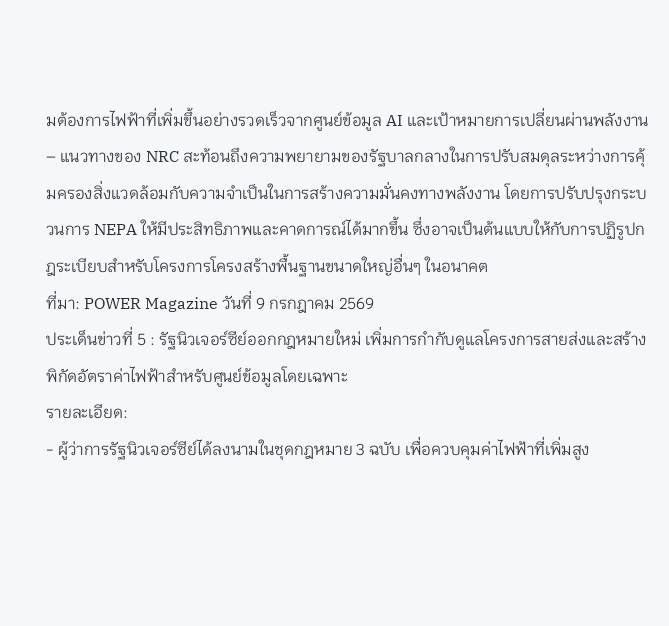มต้องการไฟฟ้าที่เพิ่มขึ้นอย่างรวดเร็วจากศูนย์ข้อมูล AI และเป้าหมายการเปลี่ยนผ่านพลังงาน
– แนวทางของ NRC สะท้อนถึงความพยายามของรัฐบาลกลางในการปรับสมดุลระหว่างการคุ้มครองสิ่งแวดล้อมกับความจำเป็นในการสร้างความมั่นคงทางพลังงาน โดยการปรับปรุงกระบวนการ NEPA ให้มีประสิทธิภาพและคาดการณ์ได้มากขึ้น ซึ่งอาจเป็นต้นแบบให้กับการปฏิรูปกฎระเบียบสำหรับโครงการโครงสร้างพื้นฐานขนาดใหญ่อื่นๆ ในอนาคต
ที่มา: POWER Magazine วันที่ 9 กรกฎาคม 2569
ประเด็นข่าวที่ 5 : รัฐนิวเจอร์ซีย์ออกกฎหมายใหม่ เพิ่มการกำกับดูแลโครงการสายส่งและสร้างพิกัดอัตราค่าไฟฟ้าสำหรับศูนย์ข้อมูลโดยเฉพาะ
รายละเอียด:
- ผู้ว่าการรัฐนิวเจอร์ซีย์ได้ลงนามในชุดกฎหมาย 3 ฉบับ เพื่อควบคุมค่าไฟฟ้าที่เพิ่มสูง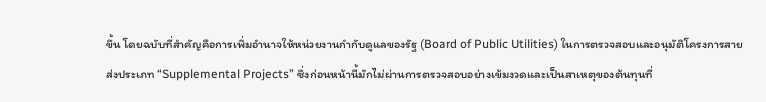ขึ้น โดยฉบับที่สำคัญคือการเพิ่มอำนาจให้หน่วยงานกำกับดูแลของรัฐ (Board of Public Utilities) ในการตรวจสอบและอนุมัติโครงการสายส่งประเภท “Supplemental Projects” ซึ่งก่อนหน้านี้มักไม่ผ่านการตรวจสอบอย่างเข้มงวดและเป็นสาเหตุของต้นทุนที่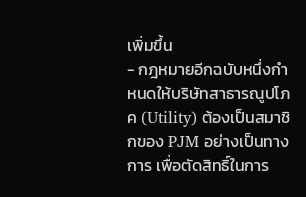เพิ่มขึ้น
- กฎหมายอีกฉบับหนึ่งกำหนดให้บริษัทสาธารณูปโภค (Utility) ต้องเป็นสมาชิกของ PJM อย่างเป็นทางการ เพื่อตัดสิทธิ์ในการ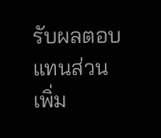รับผลตอบแทนส่วนเพิ่ม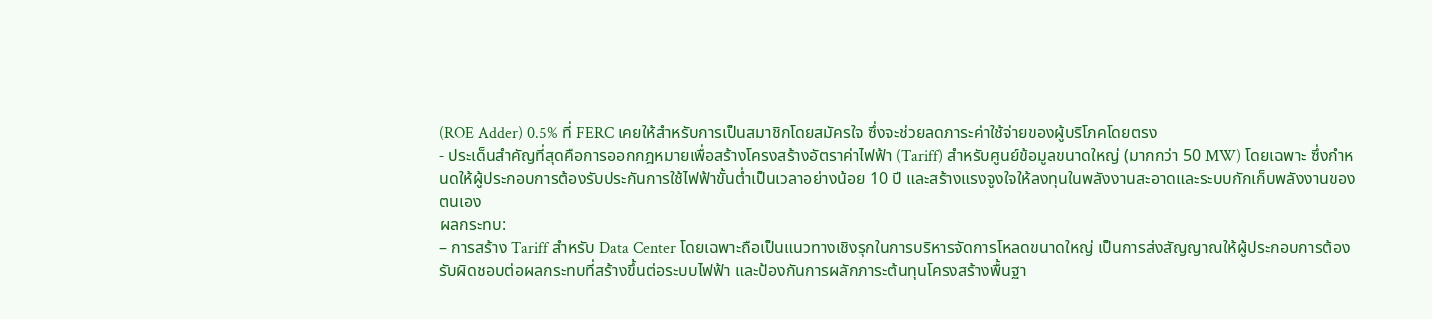(ROE Adder) 0.5% ที่ FERC เคยให้สำหรับการเป็นสมาชิกโดยสมัครใจ ซึ่งจะช่วยลดภาระค่าใช้จ่ายของผู้บริโภคโดยตรง
- ประเด็นสำคัญที่สุดคือการออกกฎหมายเพื่อสร้างโครงสร้างอัตราค่าไฟฟ้า (Tariff) สำหรับศูนย์ข้อมูลขนาดใหญ่ (มากกว่า 50 MW) โดยเฉพาะ ซึ่งกำหนดให้ผู้ประกอบการต้องรับประกันการใช้ไฟฟ้าขั้นต่ำเป็นเวลาอย่างน้อย 10 ปี และสร้างแรงจูงใจให้ลงทุนในพลังงานสะอาดและระบบกักเก็บพลังงานของตนเอง
ผลกระทบ:
– การสร้าง Tariff สำหรับ Data Center โดยเฉพาะถือเป็นแนวทางเชิงรุกในการบริหารจัดการโหลดขนาดใหญ่ เป็นการส่งสัญญาณให้ผู้ประกอบการต้องรับผิดชอบต่อผลกระทบที่สร้างขึ้นต่อระบบไฟฟ้า และป้องกันการผลักภาระต้นทุนโครงสร้างพื้นฐา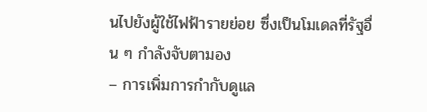นไปยังผู้ใช้ไฟฟ้ารายย่อย ซึ่งเป็นโมเดลที่รัฐอื่น ๆ กำลังจับตามอง
– การเพิ่มการกำกับดูแล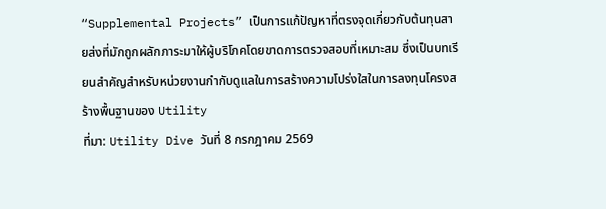“Supplemental Projects” เป็นการแก้ปัญหาที่ตรงจุดเกี่ยวกับต้นทุนสายส่งที่มักถูกผลักภาระมาให้ผู้บริโภคโดยขาดการตรวจสอบที่เหมาะสม ซึ่งเป็นบทเรียนสำคัญสำหรับหน่วยงานกำกับดูแลในการสร้างความโปร่งใสในการลงทุนโครงสร้างพื้นฐานของ Utility
ที่มา: Utility Dive วันที่ 8 กรกฎาคม 2569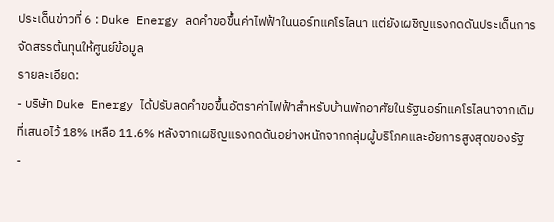ประเด็นข่าวที่ 6 : Duke Energy ลดคำขอขึ้นค่าไฟฟ้าในนอร์ทแคโรไลนา แต่ยังเผชิญแรงกดดันประเด็นการจัดสรรต้นทุนให้ศูนย์ข้อมูล
รายละเอียด:
- บริษัท Duke Energy ได้ปรับลดคำขอขึ้นอัตราค่าไฟฟ้าสำหรับบ้านพักอาศัยในรัฐนอร์ทแคโรไลนาจากเดิมที่เสนอไว้ 18% เหลือ 11.6% หลังจากเผชิญแรงกดดันอย่างหนักจากกลุ่มผู้บริโภคและอัยการสูงสุดของรัฐ
-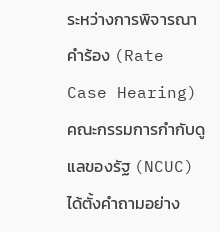ระหว่างการพิจารณาคำร้อง (Rate Case Hearing) คณะกรรมการกำกับดูแลของรัฐ (NCUC) ได้ตั้งคำถามอย่าง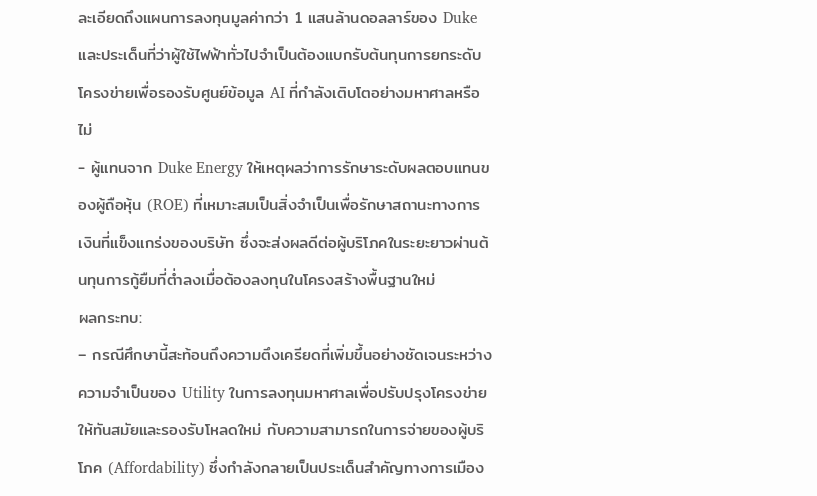ละเอียดถึงแผนการลงทุนมูลค่ากว่า 1 แสนล้านดอลลาร์ของ Duke และประเด็นที่ว่าผู้ใช้ไฟฟ้าทั่วไปจำเป็นต้องแบกรับต้นทุนการยกระดับโครงข่ายเพื่อรองรับศูนย์ข้อมูล AI ที่กำลังเติบโตอย่างมหาศาลหรือไม่
- ผู้แทนจาก Duke Energy ให้เหตุผลว่าการรักษาระดับผลตอบแทนของผู้ถือหุ้น (ROE) ที่เหมาะสมเป็นสิ่งจำเป็นเพื่อรักษาสถานะทางการเงินที่แข็งแกร่งของบริษัท ซึ่งจะส่งผลดีต่อผู้บริโภคในระยะยาวผ่านต้นทุนการกู้ยืมที่ต่ำลงเมื่อต้องลงทุนในโครงสร้างพื้นฐานใหม่
ผลกระทบ:
– กรณีศึกษานี้สะท้อนถึงความตึงเครียดที่เพิ่มขึ้นอย่างชัดเจนระหว่างความจำเป็นของ Utility ในการลงทุนมหาศาลเพื่อปรับปรุงโครงข่ายให้ทันสมัยและรองรับโหลดใหม่ กับความสามารถในการจ่ายของผู้บริโภค (Affordability) ซึ่งกำลังกลายเป็นประเด็นสำคัญทางการเมือง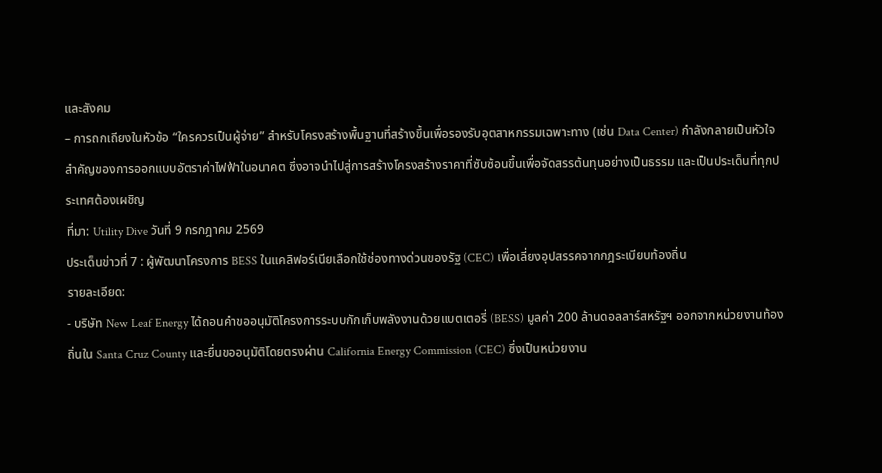และสังคม
– การถกเถียงในหัวข้อ “ใครควรเป็นผู้จ่าย” สำหรับโครงสร้างพื้นฐานที่สร้างขึ้นเพื่อรองรับอุตสาหกรรมเฉพาะทาง (เช่น Data Center) กำลังกลายเป็นหัวใจสำคัญของการออกแบบอัตราค่าไฟฟ้าในอนาคต ซึ่งอาจนำไปสู่การสร้างโครงสร้างราคาที่ซับซ้อนขึ้นเพื่อจัดสรรต้นทุนอย่างเป็นธรรม และเป็นประเด็นที่ทุกประเทศต้องเผชิญ
ที่มา: Utility Dive วันที่ 9 กรกฎาคม 2569
ประเด็นข่าวที่ 7 : ผู้พัฒนาโครงการ BESS ในแคลิฟอร์เนียเลือกใช้ช่องทางด่วนของรัฐ (CEC) เพื่อเลี่ยงอุปสรรคจากกฎระเบียบท้องถิ่น
รายละเอียด:
- บริษัท New Leaf Energy ได้ถอนคำขออนุมัติโครงการระบบกักเก็บพลังงานด้วยแบตเตอรี่ (BESS) มูลค่า 200 ล้านดอลลาร์สหรัฐฯ ออกจากหน่วยงานท้องถิ่นใน Santa Cruz County และยื่นขออนุมัติโดยตรงผ่าน California Energy Commission (CEC) ซึ่งเป็นหน่วยงาน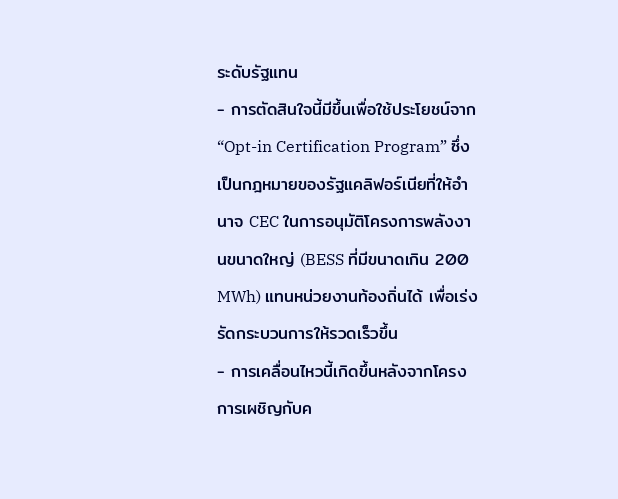ระดับรัฐแทน
- การตัดสินใจนี้มีขึ้นเพื่อใช้ประโยชน์จาก “Opt-in Certification Program” ซึ่งเป็นกฎหมายของรัฐแคลิฟอร์เนียที่ให้อำนาจ CEC ในการอนุมัติโครงการพลังงานขนาดใหญ่ (BESS ที่มีขนาดเกิน 200 MWh) แทนหน่วยงานท้องถิ่นได้ เพื่อเร่งรัดกระบวนการให้รวดเร็วขึ้น
- การเคลื่อนไหวนี้เกิดขึ้นหลังจากโครงการเผชิญกับค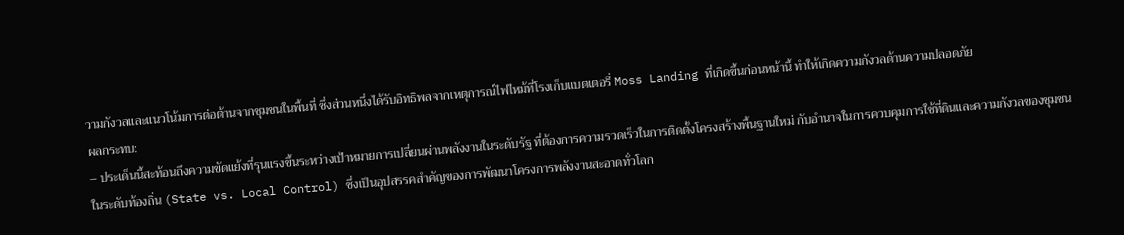วามกังวลและแนวโน้มการต่อต้านจากชุมชนในพื้นที่ ซึ่งส่วนหนึ่งได้รับอิทธิพลจากเหตุการณ์ไฟไหม้ที่โรงเก็บแบตเตอรี่ Moss Landing ที่เกิดขึ้นก่อนหน้านี้ ทำให้เกิดความกังวลด้านความปลอดภัย
ผลกระทบ:
– ประเด็นนี้สะท้อนถึงความขัดแย้งที่รุนแรงขึ้นระหว่างเป้าหมายการเปลี่ยนผ่านพลังงานในระดับรัฐ ที่ต้องการความรวดเร็วในการติดตั้งโครงสร้างพื้นฐานใหม่ กับอำนาจในการควบคุมการใช้ที่ดินและความกังวลของชุมชนในระดับท้องถิ่น (State vs. Local Control) ซึ่งเป็นอุปสรรคสำคัญของการพัฒนาโครงการพลังงานสะอาดทั่วโลก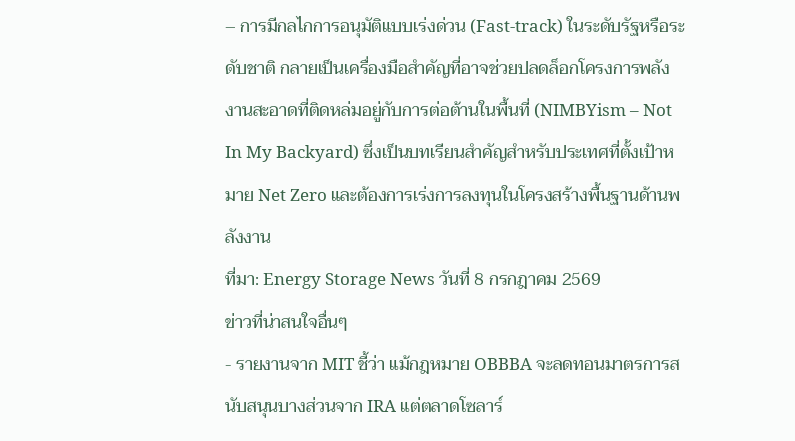– การมีกลไกการอนุมัติแบบเร่งด่วน (Fast-track) ในระดับรัฐหรือระดับชาติ กลายเป็นเครื่องมือสำคัญที่อาจช่วยปลดล็อกโครงการพลังงานสะอาดที่ติดหล่มอยู่กับการต่อต้านในพื้นที่ (NIMBYism – Not In My Backyard) ซึ่งเป็นบทเรียนสำคัญสำหรับประเทศที่ตั้งเป้าหมาย Net Zero และต้องการเร่งการลงทุนในโครงสร้างพื้นฐานด้านพลังงาน
ที่มา: Energy Storage News วันที่ 8 กรกฎาคม 2569
ข่าวที่น่าสนใจอื่นๆ
- รายงานจาก MIT ชี้ว่า แม้กฎหมาย OBBBA จะลดทอนมาตรการสนับสนุนบางส่วนจาก IRA แต่ตลาดโซลาร์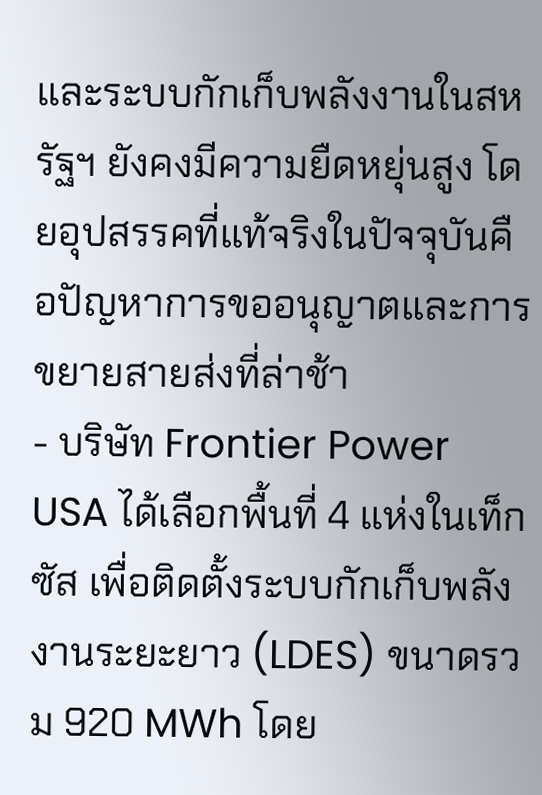และระบบกักเก็บพลังงานในสหรัฐฯ ยังคงมีความยืดหยุ่นสูง โดยอุปสรรคที่แท้จริงในปัจจุบันคือปัญหาการขออนุญาตและการขยายสายส่งที่ล่าช้า
- บริษัท Frontier Power USA ได้เลือกพื้นที่ 4 แห่งในเท็กซัส เพื่อติดตั้งระบบกักเก็บพลังงานระยะยาว (LDES) ขนาดรวม 920 MWh โดย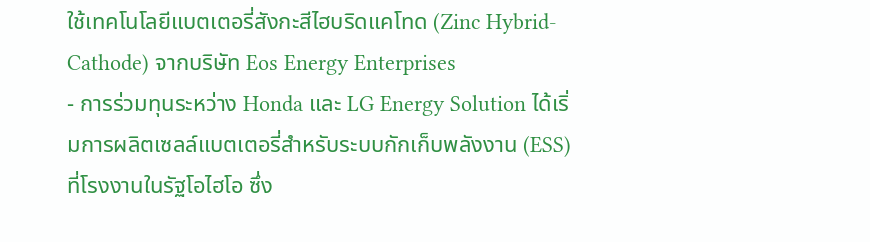ใช้เทคโนโลยีแบตเตอรี่สังกะสีไฮบริดแคโทด (Zinc Hybrid-Cathode) จากบริษัท Eos Energy Enterprises
- การร่วมทุนระหว่าง Honda และ LG Energy Solution ได้เริ่มการผลิตเซลล์แบตเตอรี่สำหรับระบบกักเก็บพลังงาน (ESS) ที่โรงงานในรัฐโอไฮโอ ซึ่ง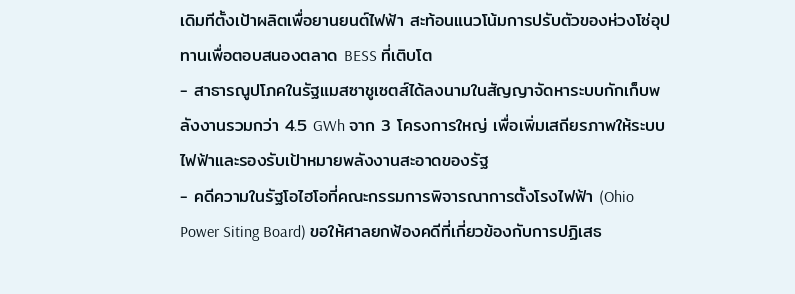เดิมทีตั้งเป้าผลิตเพื่อยานยนต์ไฟฟ้า สะท้อนแนวโน้มการปรับตัวของห่วงโซ่อุปทานเพื่อตอบสนองตลาด BESS ที่เติบโต
- สาธารณูปโภคในรัฐแมสซาชูเซตส์ได้ลงนามในสัญญาจัดหาระบบกักเก็บพลังงานรวมกว่า 4.5 GWh จาก 3 โครงการใหญ่ เพื่อเพิ่มเสถียรภาพให้ระบบไฟฟ้าและรองรับเป้าหมายพลังงานสะอาดของรัฐ
- คดีความในรัฐโอไฮโอที่คณะกรรมการพิจารณาการตั้งโรงไฟฟ้า (Ohio Power Siting Board) ขอให้ศาลยกฟ้องคดีที่เกี่ยวข้องกับการปฏิเสธ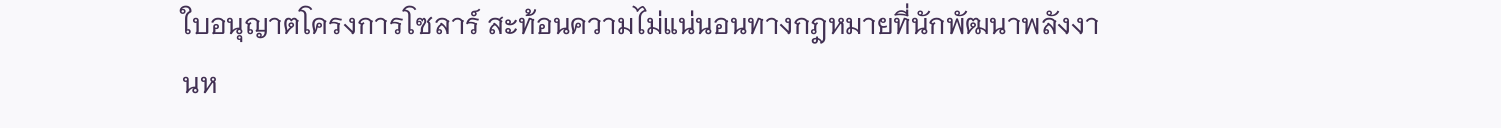ใบอนุญาตโครงการโซลาร์ สะท้อนความไม่แน่นอนทางกฎหมายที่นักพัฒนาพลังงานห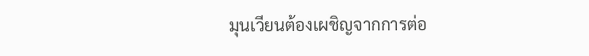มุนเวียนต้องเผชิญจากการต่อ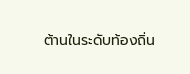ต้านในระดับท้องถิ่น